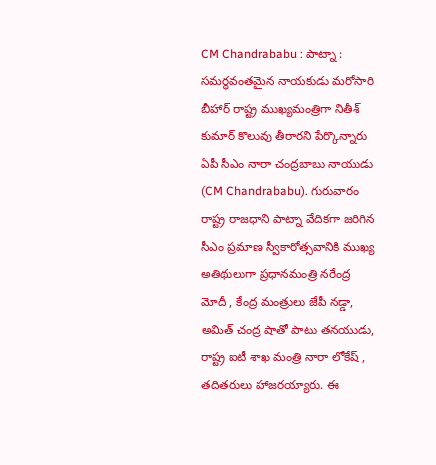CM Chandrababu : పాట్నా : సమర్థవంతమైన నాయకుడు మరోసారి బీహార్ రాష్ట్ర ముఖ్యమంత్రిగా నితీశ్ కుమార్ కొలువు తీరారని పేర్కొన్నారు ఏపీ సీఎం నారా చంద్రబాబు నాయుడు (CM Chandrababu). గురువారం రాష్ట్ర రాజధాని పాట్నా వేదికగా జరిగిన సీఎం ప్రమాణ స్వీకారోత్సవానికి ముఖ్య అతిథులుగా ప్రధానమంత్రి నరేంద్ర మోదీ , కేంద్ర మంత్రులు జేపీ నడ్డా, అమిత్ చంద్ర షాతో పాటు తనయుడు, రాష్ట్ర ఐటీ శాఖ మంత్రి నారా లోకేష్ , తదితరులు హాజరయ్యారు. ఈ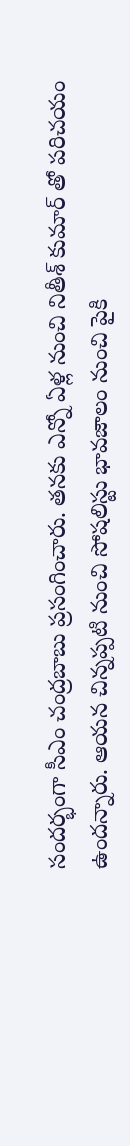సందర్భంగా సీఎం చంద్రబాబు ప్రసంగించారు. తనకు ఎన్నో ఏళ్ల నుంచి నితీశ్ కుమార్ తో పరిచయం ఉందన్నారు. ఆయన చిన్నప్పటి నుంచి సోషలిస్టు భావజాలం నుంచి పైకి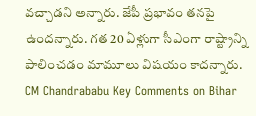వచ్చాడని అన్నారు. జేపీ ప్రభావం తనపై ఉందన్నారు. గత 20 ఏళ్లుగా సీఎంగా రాష్ట్రాన్ని పాలించడం మామూలు విషయం కాదన్నారు.
CM Chandrababu Key Comments on Bihar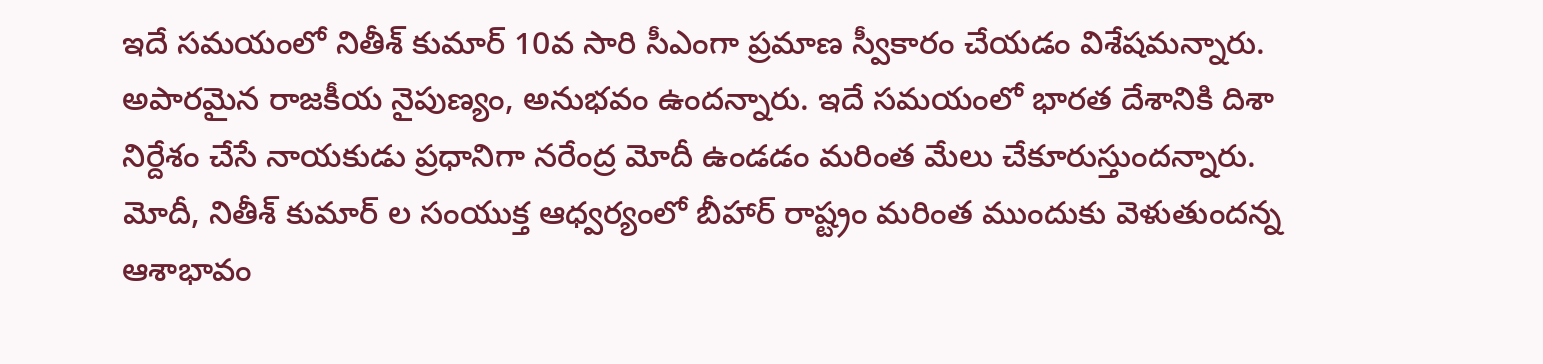ఇదే సమయంలో నితీశ్ కుమార్ 10వ సారి సీఎంగా ప్రమాణ స్వీకారం చేయడం విశేషమన్నారు. అపారమైన రాజకీయ నైపుణ్యం, అనుభవం ఉందన్నారు. ఇదే సమయంలో భారత దేశానికి దిశా నిర్దేశం చేసే నాయకుడు ప్రధానిగా నరేంద్ర మోదీ ఉండడం మరింత మేలు చేకూరుస్తుందన్నారు. మోదీ, నితీశ్ కుమార్ ల సంయుక్త ఆధ్వర్యంలో బీహార్ రాష్ట్రం మరింత ముందుకు వెళుతుందన్న ఆశాభావం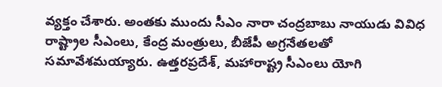వ్యక్తం చేశారు. అంతకు ముందు సీఎం నారా చంద్రబాబు నాయుడు వివిధ రాష్ట్రాల సీఎంలు, కేంద్ర మంత్రులు, బీజేపీ అగ్రనేతలతో సమావేశమయ్యారు. ఉత్తరప్రదేశ్, మహారాష్ట్ర సీఎంలు యోగి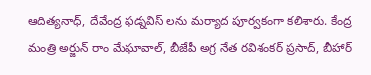ఆదిత్యనాధ్, దేవేంద్ర ఫడ్నవిస్ లను మర్యాద పూర్వకంగా కలిశారు. కేంద్ర మంత్రి అర్జున్ రాం మేఘావాల్, బీజేపీ అగ్ర నేత రవిశంకర్ ప్రసాద్, బీహార్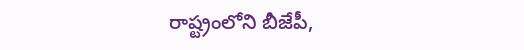రాష్ట్రంలోని బీజేపీ,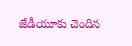జేడీయూకు చెందిన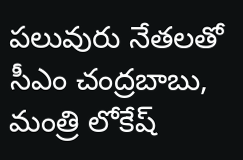పలువురు నేతలతో సీఎం చంద్రబాబు, మంత్రి లోకేష్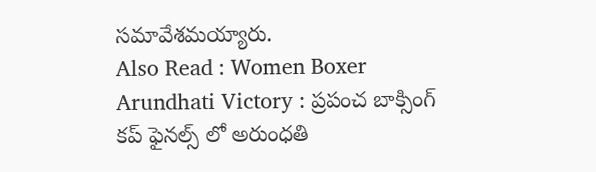సమావేశమయ్యారు.
Also Read : Women Boxer Arundhati Victory : ప్రపంచ బాక్సింగ్ కప్ ఫైనల్స్ లో అరుంధతి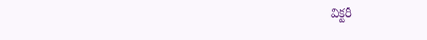విక్టరీ